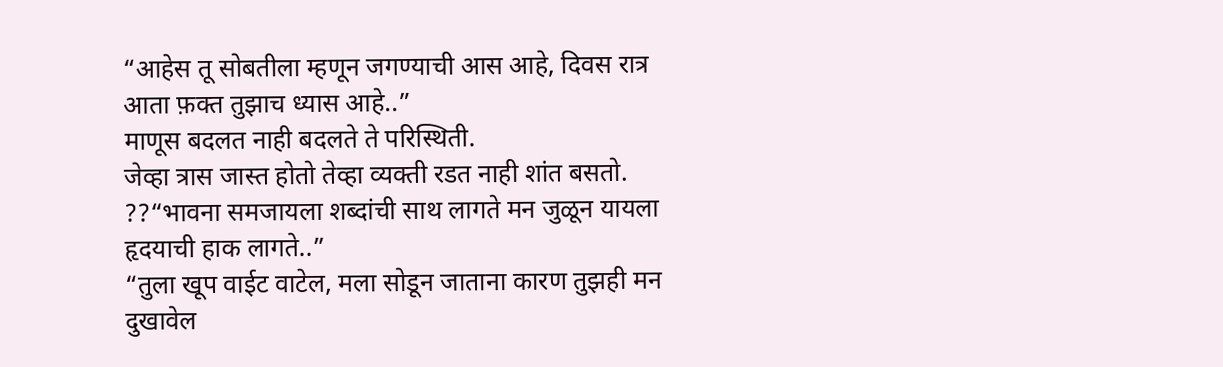“आहेस तू सोबतीला म्हणून जगण्याची आस आहे, दिवस रात्र आता फ़क्त तुझाच ध्यास आहे..”
माणूस बदलत नाही बदलते ते परिस्थिती.
जेव्हा त्रास जास्त होतो तेव्हा व्यक्ती रडत नाही शांत बसतो.
??“भावना समजायला शब्दांची साथ लागते मन जुळून यायला हृदयाची हाक लागते..”
“तुला खूप वाईट वाटेल, मला सोडून जाताना कारण तुझही मन दुखावेल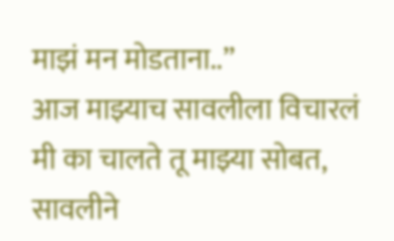माझं मन मोडताना..”
आज माझ्याच सावलीला विचारलं मी का चालते तू माझ्या सोबत, सावलीने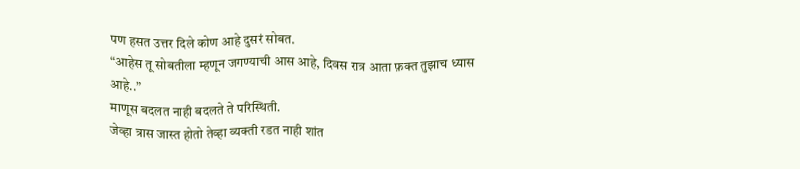पण हसत उत्तर दिले कोण आहे दुसरं सोबत.
“आहेस तू सोबतीला म्हणून जगण्याची आस आहे, दिवस रात्र आता फ़क्त तुझाच ध्यास आहे..”
माणूस बदलत नाही बदलते ते परिस्थिती.
जेव्हा त्रास जास्त होतो तेव्हा व्यक्ती रडत नाही शांत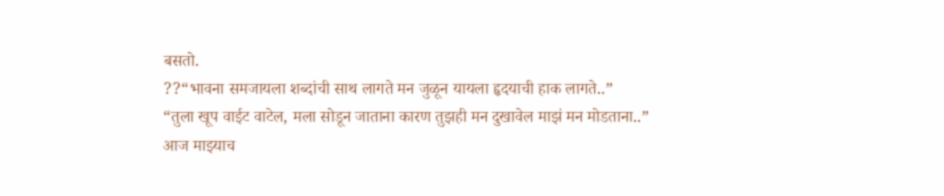बसतो.
??“भावना समजायला शब्दांची साथ लागते मन जुळून यायला हृदयाची हाक लागते..”
“तुला खूप वाईट वाटेल, मला सोडून जाताना कारण तुझही मन दुखावेल माझं मन मोडताना..”
आज माझ्याच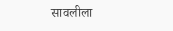सावलीला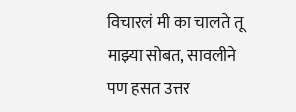विचारलं मी का चालते तू माझ्या सोबत, सावलीने पण हसत उत्तर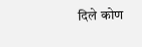दिले कोण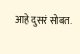आहे दुसरं सोबत.